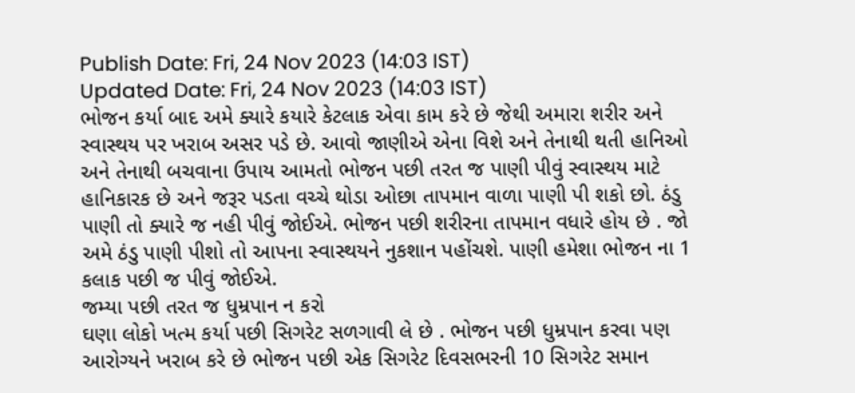Publish Date: Fri, 24 Nov 2023 (14:03 IST)
Updated Date: Fri, 24 Nov 2023 (14:03 IST)
ભોજન કર્યા બાદ અમે ક્યારે કયારે કેટલાક એવા કામ કરે છે જેથી અમારા શરીર અને સ્વાસ્થય પર ખરાબ અસર પડે છે. આવો જાણીએ એના વિશે અને તેનાથી થતી હાનિઓ અને તેનાથી બચવાના ઉપાય આમતો ભોજન પછી તરત જ પાણી પીવું સ્વાસ્થય માટે હાનિકારક છે અને જરૂર પડતા વચ્ચે થોડા ઓછા તાપમાન વાળા પાણી પી શકો છો. ઠંડુ પાણી તો ક્યારે જ નહી પીવું જોઈએ. ભોજન પછી શરીરના તાપમાન વધારે હોય છે . જો અમે ઠંડુ પાણી પીશો તો આપના સ્વાસ્થયને નુકશાન પહોંચશે. પાણી હમેશા ભોજન ના 1 કલાક પછી જ પીવું જોઈએ.
જમ્યા પછી તરત જ ધુમ્રપાન ન કરો
ઘણા લોકો ખત્મ કર્યા પછી સિગરેટ સળગાવી લે છે . ભોજન પછી ધુમ્રપાન કરવા પણ આરોગ્યને ખરાબ કરે છે ભોજન પછી એક સિગરેટ દિવસભરની 10 સિગરેટ સમાન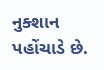નુક્શાન પહોંચાડે છે.